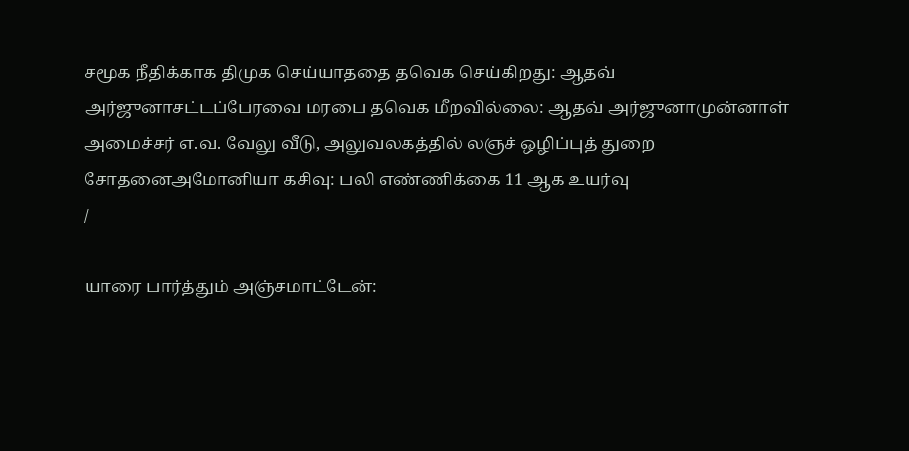சமூக நீதிக்காக திமுக செய்யாததை தவெக செய்கிறது: ஆதவ் அர்ஜுனாசட்டப்பேரவை மரபை தவெக மீறவில்லை: ஆதவ் அர்ஜுனாமுன்னாள் அமைச்சர் எ.வ. வேலு வீடு, அலுவலகத்தில் லஞச் ஒழிப்புத் துறை சோதனைஅமோனியா கசிவு: பலி எண்ணிக்கை 11 ஆக உயர்வு
/

யாரை பார்த்தும் அஞ்சமாட்டேன்: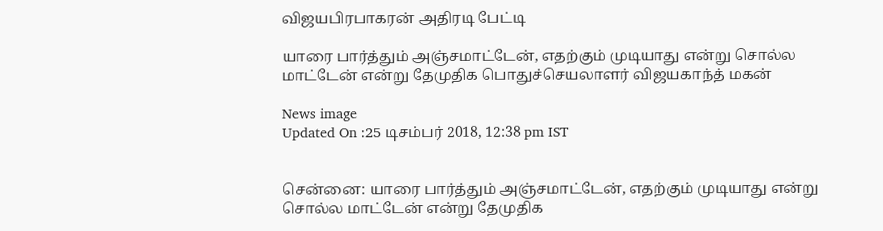விஜயபிரபாகரன் அதிரடி பேட்டி

யாரை பார்த்தும் அஞ்சமாட்டேன், எதற்கும் முடியாது என்று சொல்ல மாட்டேன் என்று தேமுதிக பொதுச்செயலாளர் விஜயகாந்த் மகன்

News image
Updated On :25 டிசம்பர் 2018, 12:38 pm IST


சென்னை: யாரை பார்த்தும் அஞ்சமாட்டேன், எதற்கும் முடியாது என்று சொல்ல மாட்டேன் என்று தேமுதிக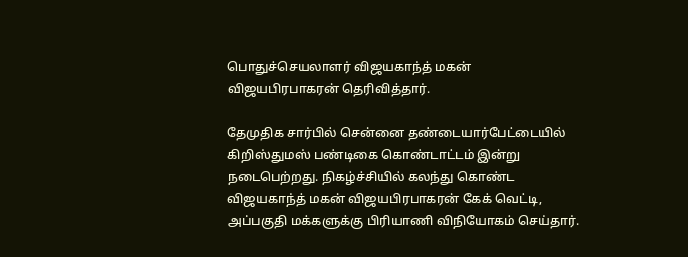பொதுச்செயலாளர் விஜயகாந்த் மகன் விஜயபிரபாகரன் தெரிவித்தார்.

தேமுதிக சார்பில் சென்னை தண்டையார்பேட்டையில் கிறிஸ்துமஸ் பண்டிகை கொண்டாட்டம் இன்று நடைபெற்றது. நிகழ்ச்சியில் கலந்து கொண்ட விஜயகாந்த் மகன் விஜயபிரபாகரன் கேக் வெட்டி, அப்பகுதி மக்களுக்கு பிரியாணி விநியோகம் செய்தார்.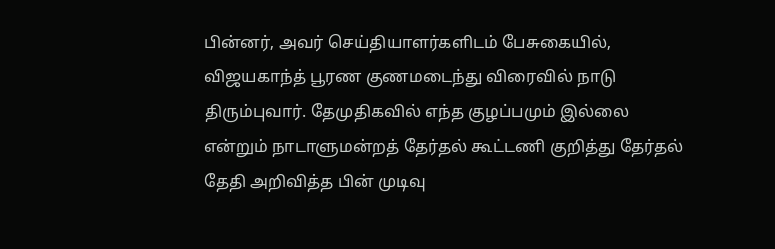பின்னர், அவர் செய்தியாளர்களிடம் பேசுகையில், விஜயகாந்த் பூரண குணமடைந்து விரைவில் நாடு திரும்புவார். தேமுதிகவில் எந்த குழப்பமும் இல்லை என்றும் நாடாளுமன்றத் தேர்தல் கூட்டணி குறித்து தேர்தல் தேதி அறிவித்த பின் முடிவு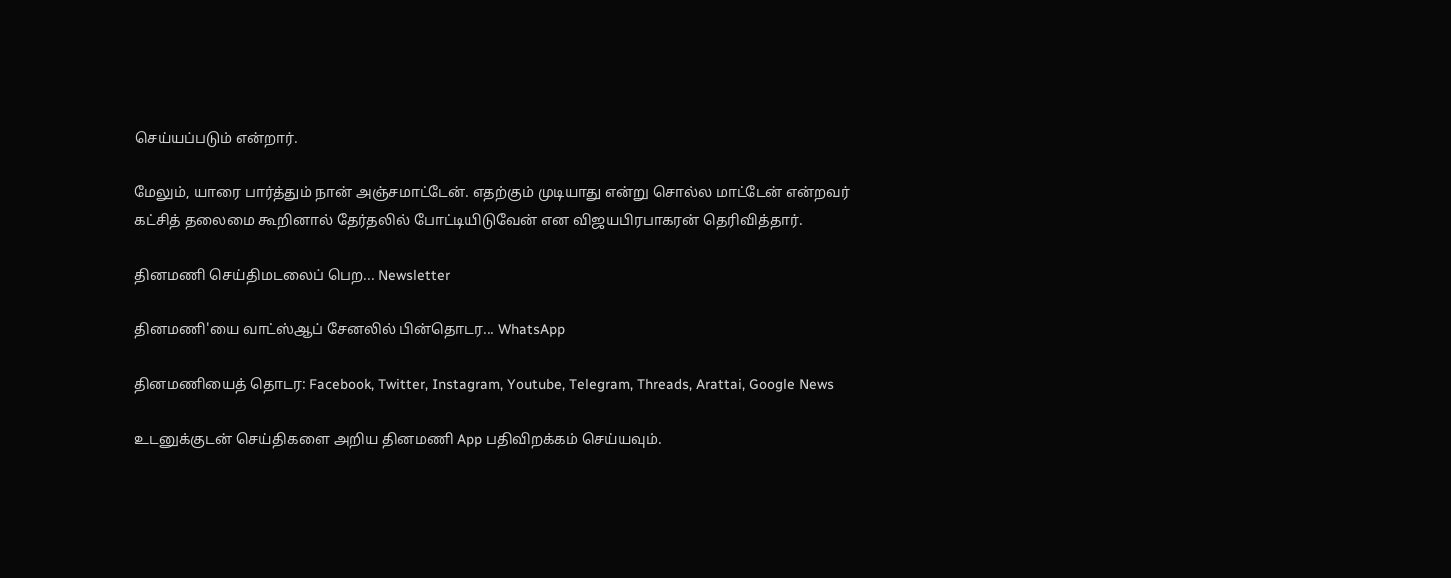செய்யப்படும் என்றார்.

மேலும், யாரை பார்த்தும் நான் அஞ்சமாட்டேன். எதற்கும் முடியாது என்று சொல்ல மாட்டேன் என்றவர் கட்சித் தலைமை கூறினால் தேர்தலில் போட்டியிடுவேன் என விஜயபிரபாகரன் தெரிவித்தார்.

தினமணி செய்திமடலைப் பெற... Newsletter

தினமணி'யை வாட்ஸ்ஆப் சேனலில் பின்தொடர... WhatsApp

தினமணியைத் தொடர: Facebook, Twitter, Instagram, Youtube, Telegram, Threads, Arattai, Google News

உடனுக்குடன் செய்திகளை அறிய தினமணி App பதிவிறக்கம் செய்யவும்.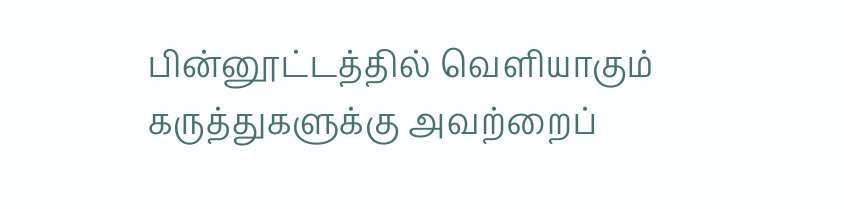பின்னூட்டத்தில் வெளியாகும் கருத்துகளுக்கு அவற்றைப்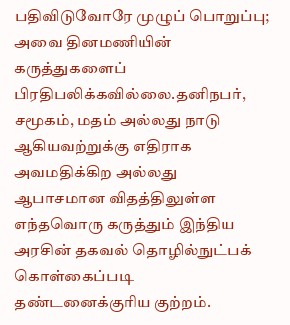பதிவிடுவோரே முழுப் பொறுப்பு; அவை தினமணியின் கருத்துகளைப் பிரதிபலிக்கவில்லை.தனிநபர், சமூகம், மதம் அல்லது நாடு ஆகியவற்றுக்கு எதிராக அவமதிக்கிற அல்லது ஆபாசமான விதத்திலுள்ள எந்தவொரு கருத்தும் இந்திய அரசின் தகவல் தொழில்நுட்பக் கொள்கைப்படி தண்டனைக்குரிய குற்றம்.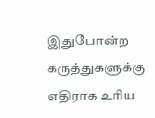இதுபோன்ற கருத்துகளுக்கு எதிராக உரிய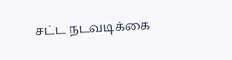சட்ட நடவடிக்கை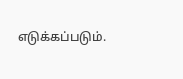எடுக்கப்படும்.